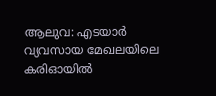ആലുവ: എടയാർ വ്യവസായ മേഖലയിലെ കരിഓയിൽ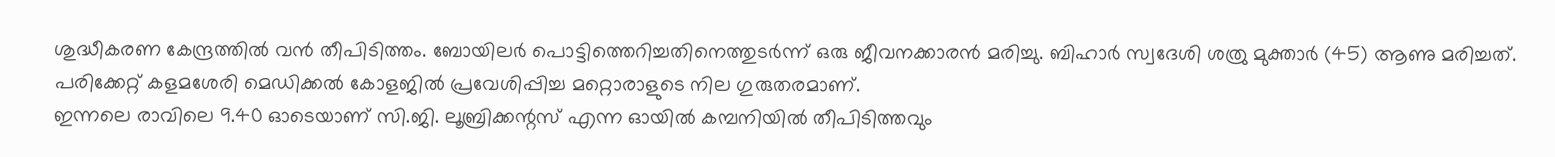ശുദ്ധീകരണ കേന്ദ്രത്തിൽ വൻ തീപിടിത്തം. ബോയിലർ പൊട്ടിത്തെറിച്ചതിനെത്തുടർന്ന് ഒരു ജീവനക്കാരൻ മരിച്ചു. ബിഹാർ സ്വദേശി ശത്രു മുക്താർ (45) ആണു മരിച്ചത്. പരിക്കേറ്റ് കളമശേരി മെഡിക്കൽ കോളജിൽ പ്രവേശിപ്പിച്ച മറ്റൊരാളുടെ നില ഗുരുതരമാണ്.
ഇന്നലെ രാവിലെ 9.40 ഓടെയാണ് സി.ജി. ലൂബ്രിക്കന്റസ് എന്ന ഓയിൽ കമ്പനിയിൽ തീപിടിത്തവും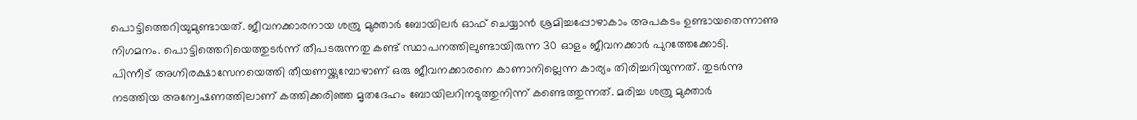പൊട്ടിത്തെറിയുമുണ്ടായത്. ജീവനക്കാരനായ ശത്രു മുക്താർ ബോയിലർ ഓഫ് ചെയ്യാൻ ശ്രമിച്ചപ്പോഴാകാം അപകടം ഉണ്ടായതെന്നാണു നിഗമനം. പൊട്ടിത്തെറിയെത്തുടർന്ന് തീപടരുന്നതു കണ്ട് സ്ഥാപനത്തിലുണ്ടായിരുന്ന 30 ഓളം ജീവനക്കാർ പുറത്തേക്കോടി.
പിന്നീട് അഗ്നിരക്ഷാസേനയെത്തി തീയണയ്ക്കുമ്പോഴാണ് ഒരു ജീവനക്കാരനെ കാണാനില്ലെന്ന കാര്യം തിരിച്ചറിയുന്നത്. തുടർന്നു നടത്തിയ അന്വേഷണത്തിലാണ് കത്തിക്കരിഞ്ഞ മൃതദേഹം ബോയിലറിനടുത്തുനിന്ന് കണ്ടെത്തുന്നത്. മരിച്ച ശത്രു മുക്താർ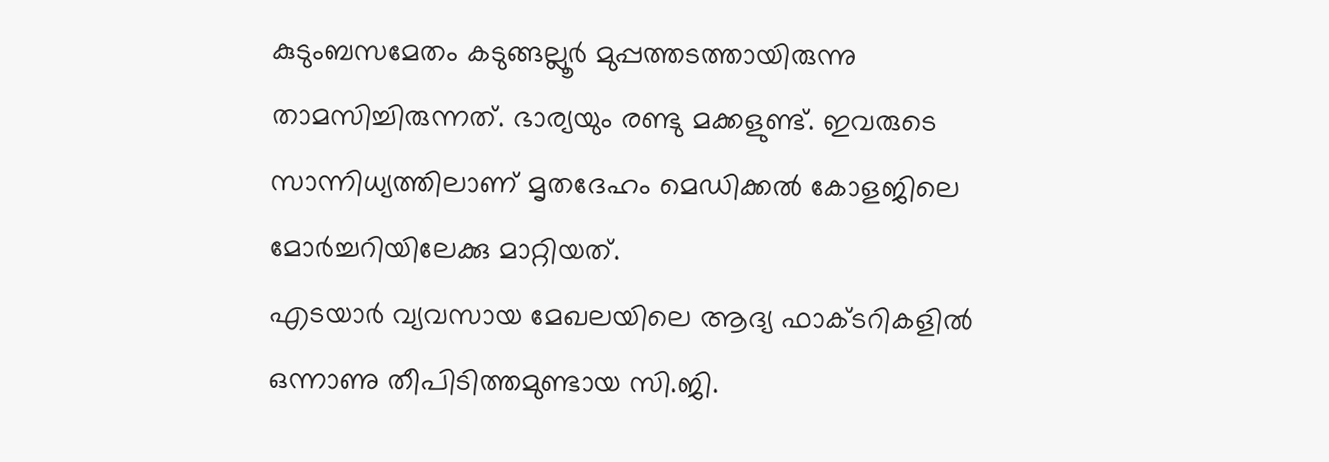കുടുംബസമേതം കടുങ്ങല്ലൂർ മുപ്പത്തടത്തായിരുന്നു താമസിച്ചിരുന്നത്. ഭാര്യയും രണ്ടു മക്കളുണ്ട്. ഇവരുടെ സാന്നിധ്യത്തിലാണ് മൃതദേഹം മെഡിക്കൽ കോളജിലെ മോർച്ചറിയിലേക്കു മാറ്റിയത്.
എടയാർ വ്യവസായ മേഖലയിലെ ആദ്യ ഫാക്ടറികളിൽ ഒന്നാണു തീപിടിത്തമുണ്ടായ സി.ജി.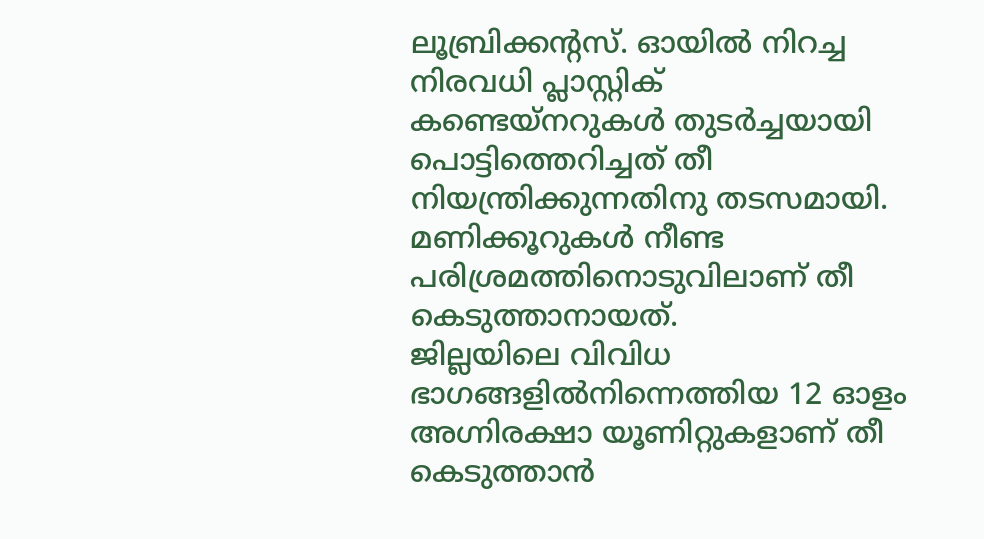ലൂബ്രിക്കന്റസ്. ഓയിൽ നിറച്ച നിരവധി പ്ലാസ്റ്റിക് കണ്ടെയ്നറുകൾ തുടർച്ചയായി പൊട്ടിത്തെറിച്ചത് തീ നിയന്ത്രിക്കുന്നതിനു തടസമായി. മണിക്കൂറുകൾ നീണ്ട പരിശ്രമത്തിനൊടുവിലാണ് തീ കെടുത്താനായത്.
ജില്ലയിലെ വിവിധ ഭാഗങ്ങളിൽനിന്നെത്തിയ 12 ഓളം അഗ്നിരക്ഷാ യൂണിറ്റുകളാണ് തീ കെടുത്താൻ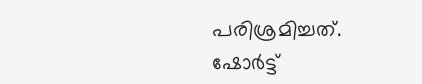പരിശ്രമിച്ചത്.
ഷോർട്ട്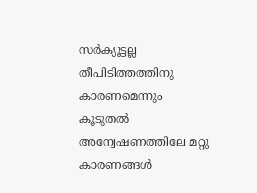സർക്യൂട്ടല്ല തീപിടിത്തത്തിനു കാരണമെന്നും കൂടുതൽ അന്വേഷണത്തിലേ മറ്റു കാരണങ്ങൾ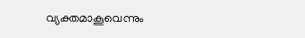വ്യക്തമാകൂവെന്നും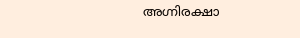അഗ്നിരക്ഷാ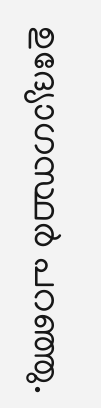ഉദ്യോഗസ്ഥർ പറഞ്ഞു.